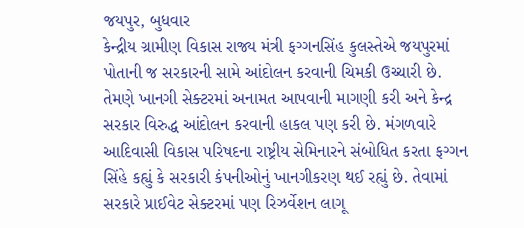જયપુર, બુધવાર
કેન્દ્રીય ગ્રામીણ વિકાસ રાજ્ય મંત્રી ફગ્ગનસિંહ કુલસ્તેએ જયપુરમાં પોતાની જ સરકારની સામે આંદોલન કરવાની ચિમકી ઉચ્ચારી છે. તેમણે ખાનગી સેક્ટરમાં અનામત આપવાની માગણી કરી અને કેન્દ્ર સરકાર વિરુદ્ધ આંદોલન કરવાની હાકલ પણ કરી છે. મંગળવારે આદિવાસી વિકાસ પરિષદના રાષ્ટ્રીય સેમિનારને સંબોધિત કરતા ફગ્ગન સિંહે કહ્યું કે સરકારી કંપનીઓનું ખાનગીકરણ થઈ રહ્યું છે. તેવામાં સરકારે પ્રાઈવેટ સેક્ટરમાં પણ રિઝર્વેશન લાગૂ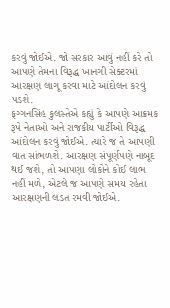કરવું જોઈએ. જો સરકાર આવું નહીં કરે તો આપણે તેમના વિરૂદ્ધ ખાનગી સેક્ટરમાં આરક્ષણ લાગૂ કરવા માટે આંદોલન કરવું પડશે.
ફગ્ગનસિંહ કુલસ્તેએ કહ્યું કે આપણે આક્રમક રૂપે નેતાઓ અને રાજકીય પાર્ટીઓ વિરૂદ્ધ આંદોલન કરવું જોઈએ. ત્યારે જ તે આપણી વાત સાંભળશે. આરક્ષણ સંપૂર્ણપણે નાબૂદ થઈ જશે, તો આપણા લોકોને કોઈ લાભ નહીં મળે, એટલે જ આપણે સમય રહેતા આરક્ષણની લડત રમવી જોઈએ.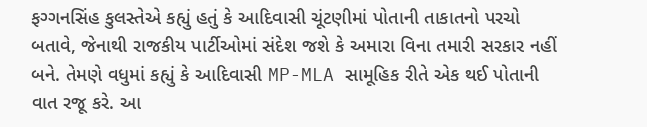ફગ્ગનસિંહ કુલસ્તેએ કહ્યું હતું કે આદિવાસી ચૂંટણીમાં પોતાની તાકાતનો પરચો બતાવે, જેનાથી રાજકીય પાર્ટીઓમાં સંદેશ જશે કે અમારા વિના તમારી સરકાર નહીં બને. તેમણે વધુમાં કહ્યું કે આદિવાસી MP-MLA સામૂહિક રીતે એક થઈ પોતાની વાત રજૂ કરે. આ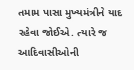તમામ પાસા મુખ્યમંત્રીને યાદ રહેવા જોઈએ. ત્યારે જ આદિવાસીઓની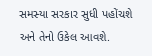સમસ્યા સરકાર સુધી પહોંચશે અને તેનો ઉકેલ આવશે.